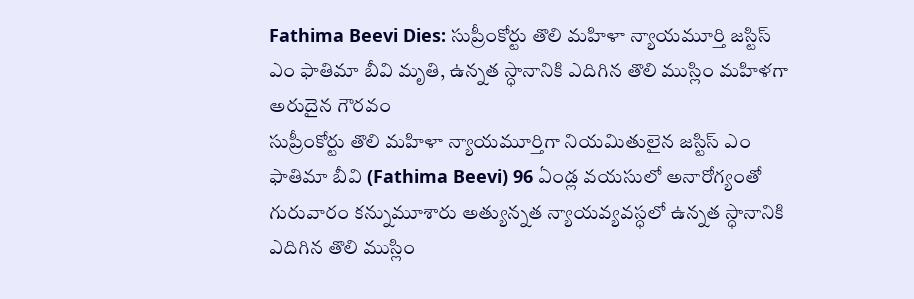Fathima Beevi Dies: సుప్రీంకోర్టు తొలి మహిళా న్యాయమూర్తి జస్టిస్ ఎం ఫాతిమా బీవి మృతి, ఉన్నత స్ధానానికి ఎదిగిన తొలి ముస్లిం మహిళగా అరుదైన గౌరవం
సుప్రీంకోర్టు తొలి మహిళా న్యాయమూర్తిగా నియమితులైన జస్టిస్ ఎం ఫాతిమా బీవి (Fathima Beevi) 96 ఏండ్ల వయసులో అనారోగ్యంతో గురువారం కన్నుమూశారు అత్యున్నత న్యాయవ్యవస్ధలో ఉన్నత స్ధానానికి ఎదిగిన తొలి ముస్లిం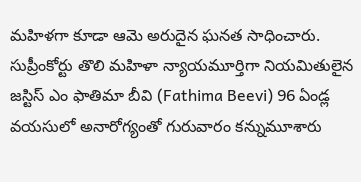మహిళగా కూడా ఆమె అరుదైన ఘనత సాధించారు.
సుప్రీంకోర్టు తొలి మహిళా న్యాయమూర్తిగా నియమితులైన జస్టిస్ ఎం ఫాతిమా బీవి (Fathima Beevi) 96 ఏండ్ల వయసులో అనారోగ్యంతో గురువారం కన్నుమూశారు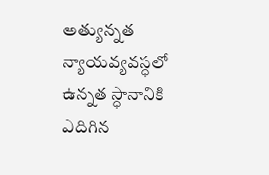అత్యున్నత న్యాయవ్యవస్ధలో ఉన్నత స్ధానానికి ఎదిగిన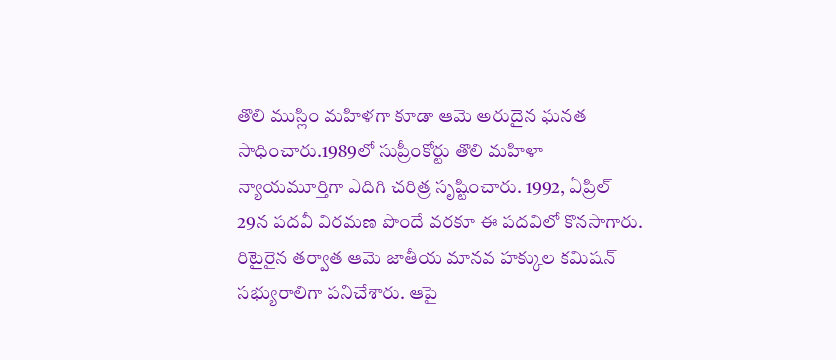తొలి ముస్లిం మహిళగా కూడా ఆమె అరుదైన ఘనత సాధించారు.1989లో సుప్రీంకోర్టు తొలి మహిళా న్యాయమూర్తిగా ఎదిగి చరిత్ర సృష్టించారు. 1992, ఏప్రిల్ 29న పదవీ విరమణ పొందే వరకూ ఈ పదవిలో కొనసాగారు.
రిటైరైన తర్వాత ఆమె జాతీయ మానవ హక్కుల కమిషన్ సభ్యురాలిగా పనిచేశారు. ఆపై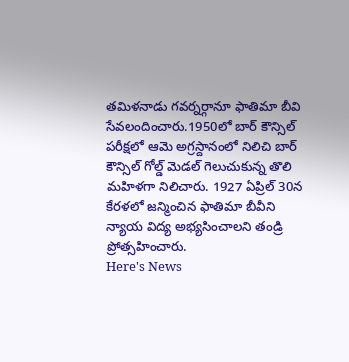తమిళనాడు గవర్నర్గానూ ఫాతిమా బీవి సేవలందించారు.1950లో బార్ కౌన్సిల్ పరీక్షలో ఆమె అగ్రస్దానంలో నిలిచి బార్ కౌన్సిల్ గోల్డ్ మెడల్ గెలుచుకున్న తొలి మహిళగా నిలిచారు. 1927 ఏప్రిల్ 30న కేరళలో జన్మించిన ఫాతిమా బీవీని న్యాయ విద్య అభ్యసించాలని తండ్రి ప్రోత్సహించారు.
Here's News